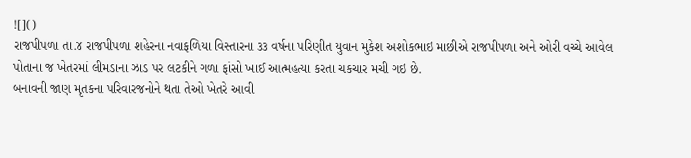![]()
રાજપીપળા તા.૪ રાજપીપળા શહેરના નવાફળિયા વિસ્તારના ૩૩ વર્ષના પરિણીત યુવાન મુકેશ અશોકભાઇ માછીએ રાજપીપળા અને ઓરી વચ્ચે આવેલ પોતાના જ ખેતરમાં લીમડાના ઝાડ પર લટકીને ગળા ફાંસો ખાઈ આત્મહત્યા કરતા ચકચાર મચી ગઇ છે.
બનાવની જાણ મૃતકના પરિવારજનોને થતા તેઓ ખેતરે આવી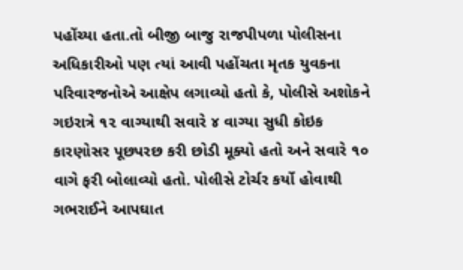પહોંચ્યા હતા.તો બીજી બાજુ રાજપીપળા પોલીસના અધિકારીઓ પણ ત્યાં આવી પહોંચતા મૃતક યુવકના પરિવારજનોએ આક્ષેપ લગાવ્યો હતો કે, પોલીસે અશોકને ગઇરાત્રે ૧૨ વાગ્યાથી સવારે ૪ વાગ્યા સુધી કોઇક કારણોસર પૂછપરછ કરી છોડી મૂક્યો હતો અને સવારે ૧૦ વાગે ફરી બોલાવ્યો હતો. પોલીસે ટોર્ચર કર્યો હોવાથી ગભરાઈને આપઘાત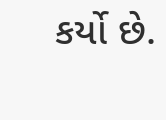કર્યો છે.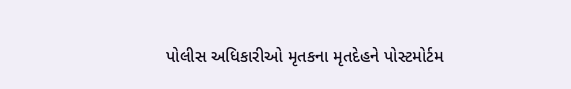પોલીસ અધિકારીઓ મૃતકના મૃતદેહને પોસ્ટમોર્ટમ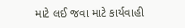માટે લઈ જવા માટે કાર્યવાહી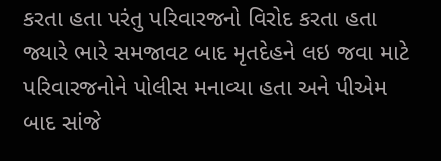કરતા હતા પરંતુ પરિવારજનો વિરોદ કરતા હતા જ્યારે ભારે સમજાવટ બાદ મૃતદેહને લઇ જવા માટે પરિવારજનોને પોલીસ મનાવ્યા હતા અને પીએમ બાદ સાંજે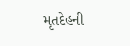મૃતદેહની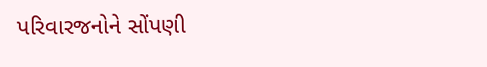પરિવારજનોને સોંપણી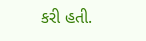કરી હતી.